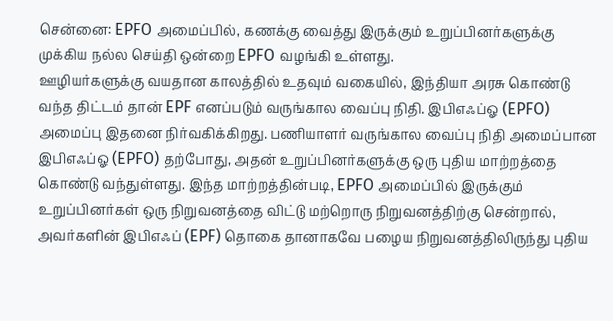சென்னை: EPFO அமைப்பில், கணக்கு வைத்து இருக்கும் உறுப்பினர்களுக்கு முக்கிய நல்ல செய்தி ஒன்றை EPFO வழங்கி உள்ளது.
ஊழியர்களுக்கு வயதான காலத்தில் உதவும் வகையில், இந்தியா அரசு கொண்டு வந்த திட்டம் தான் EPF எனப்படும் வருங்கால வைப்பு நிதி. இபிஎஃப்ஓ (EPFO) அமைப்பு இதனை நிர்வகிக்கிறது. பணியாளர் வருங்கால வைப்பு நிதி அமைப்பான இபிஎஃப்ஓ (EPFO) தற்போது, அதன் உறுப்பினர்களுக்கு ஒரு புதிய மாற்றத்தை கொண்டு வந்துள்ளது. இந்த மாற்றத்தின்படி, EPFO அமைப்பில் இருக்கும் உறுப்பினர்கள் ஒரு நிறுவனத்தை விட்டு மற்றொரு நிறுவனத்திற்கு சென்றால், அவர்களின் இபிஎஃப் (EPF) தொகை தானாகவே பழைய நிறுவனத்திலிருந்து புதிய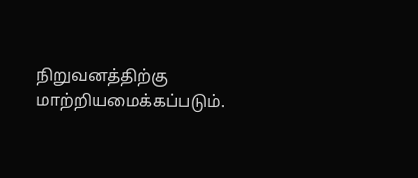நிறுவனத்திற்கு மாற்றியமைக்கப்படும்.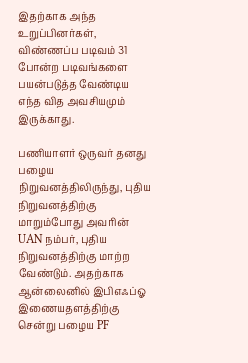இதற்காக அந்த உறுப்பினர்கள், விண்ணப்ப படிவம் 31 போன்ற படிவங்களை பயன்படுத்த வேண்டிய எந்த வித அவசியமும் இருக்காது.

பணியாளர் ஒருவர் தனது பழைய நிறுவனத்திலிருந்து, புதிய நிறுவனத்திற்கு மாறும்போது அவரின் UAN நம்பர், புதிய நிறுவனத்திற்கு மாற்ற வேண்டும். அதற்காக ஆன்லைனில் இபிஎஃப்ஓ இணையதளத்திற்கு சென்று பழைய PF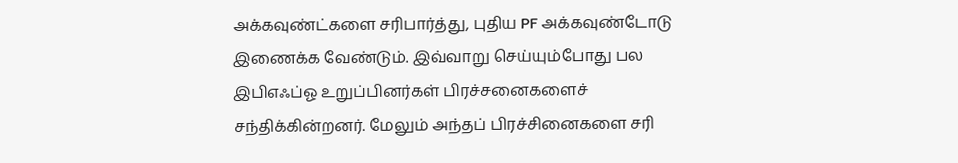அக்கவுண்ட்களை சரிபார்த்து, புதிய PF அக்கவுண்டோடு இணைக்க வேண்டும். இவ்வாறு செய்யும்போது பல இபிஎஃப்ஓ உறுப்பினர்கள் பிரச்சனைகளைச் சந்திக்கின்றனர். மேலும் அந்தப் பிரச்சினைகளை சரி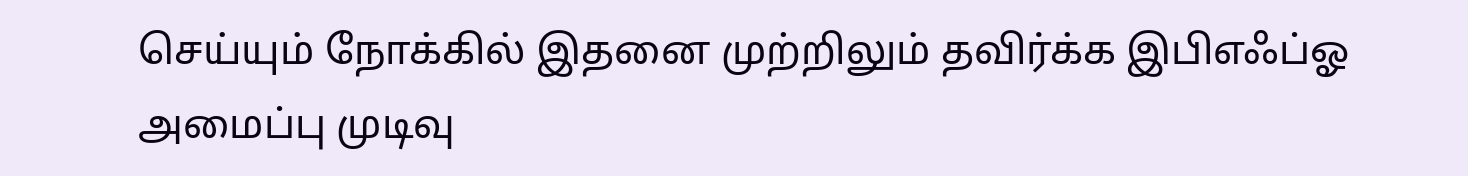செய்யும் நோக்கில் இதனை முற்றிலும் தவிர்க்க இபிஎஃப்ஓ அமைப்பு முடிவு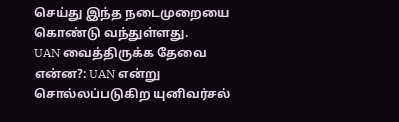செய்து இந்த நடைமுறையை கொண்டு வந்துள்ளது.
UAN வைத்திருக்க தேவை என்ன?: UAN என்று சொல்லப்படுகிற யுனிவர்சல்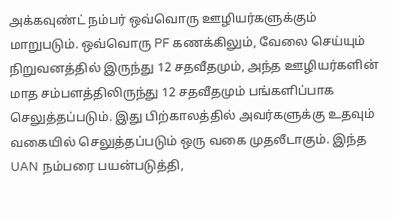அக்கவுண்ட் நம்பர் ஒவ்வொரு ஊழியர்களுக்கும் மாறுபடும். ஒவ்வொரு PF கணக்கிலும், வேலை செய்யும் நிறுவனத்தில் இருந்து 12 சதவீதமும், அந்த ஊழியர்களின் மாத சம்பளத்திலிருந்து 12 சதவீதமும் பங்களிப்பாக செலுத்தப்படும். இது பிற்காலத்தில் அவர்களுக்கு உதவும் வகையில் செலுத்தப்படும் ஒரு வகை முதலீடாகும். இந்த UAN நம்பரை பயன்படுத்தி,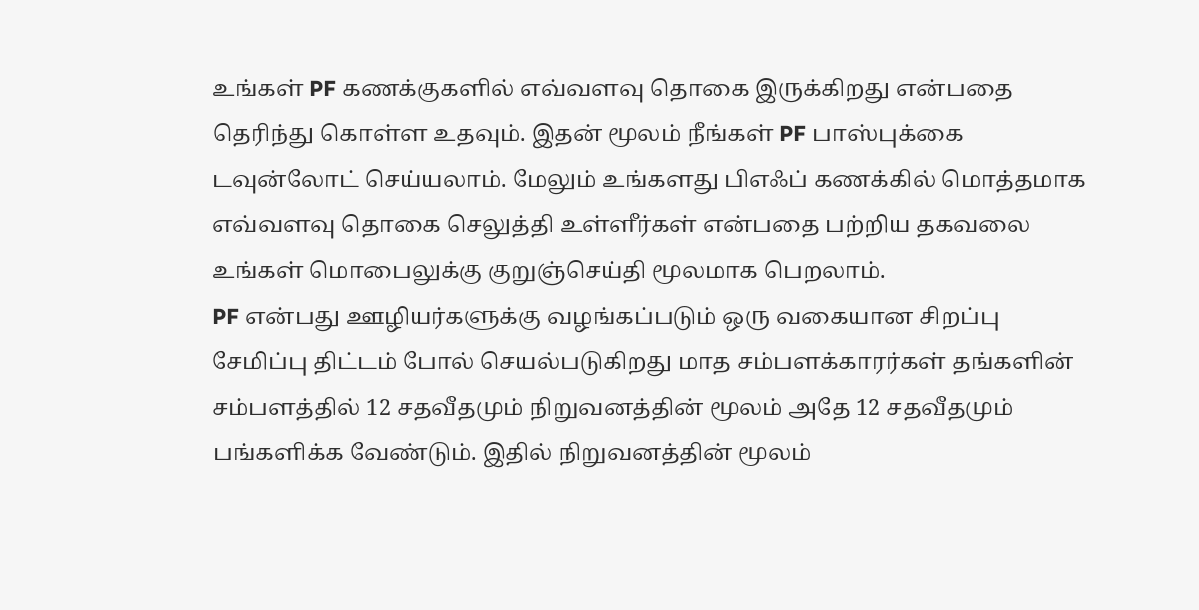உங்கள் PF கணக்குகளில் எவ்வளவு தொகை இருக்கிறது என்பதை தெரிந்து கொள்ள உதவும். இதன் மூலம் நீங்கள் PF பாஸ்புக்கை டவுன்லோட் செய்யலாம். மேலும் உங்களது பிஎஃப் கணக்கில் மொத்தமாக எவ்வளவு தொகை செலுத்தி உள்ளீர்கள் என்பதை பற்றிய தகவலை உங்கள் மொபைலுக்கு குறுஞ்செய்தி மூலமாக பெறலாம்.
PF என்பது ஊழியர்களுக்கு வழங்கப்படும் ஒரு வகையான சிறப்பு சேமிப்பு திட்டம் போல் செயல்படுகிறது மாத சம்பளக்காரர்கள் தங்களின் சம்பளத்தில் 12 சதவீதமும் நிறுவனத்தின் மூலம் அதே 12 சதவீதமும் பங்களிக்க வேண்டும். இதில் நிறுவனத்தின் மூலம்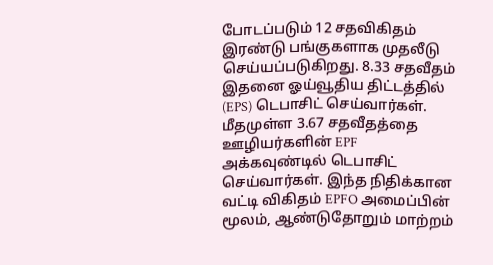போடப்படும் 12 சதவிகிதம் இரண்டு பங்குகளாக முதலீடு செய்யப்படுகிறது. 8.33 சதவீதம் இதனை ஓய்வூதிய திட்டத்தில் (EPS) டெபாசிட் செய்வார்கள். மீதமுள்ள 3.67 சதவீதத்தை ஊழியர்களின் EPF அக்கவுண்டில் டெபாசிட் செய்வார்கள். இந்த நிதிக்கான வட்டி விகிதம் EPFO அமைப்பின் மூலம், ஆண்டுதோறும் மாற்றம்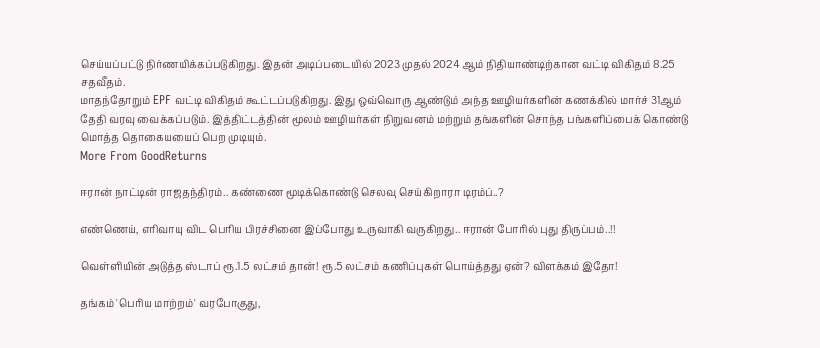செய்யப்பட்டு நிர்ணயிக்கப்படுகிறது. இதன் அடிப்படையில் 2023 முதல் 2024 ஆம் நிதியாண்டிற்கான வட்டி விகிதம் 8.25 சதவீதம்.
மாதந்தோறும் EPF வட்டி விகிதம் கூட்டப்படுகிறது. இது ஒவ்வொரு ஆண்டும் அந்த ஊழியர்களின் கணக்கில் மார்ச் 31ஆம் தேதி வரவு வைக்கப்படும். இத்திட்டத்தின் மூலம் ஊழியர்கள் நிறுவனம் மற்றும் தங்களின் சொந்த பங்களிப்பைக் கொண்டு மொத்த தொகையயைப் பெற முடியும்.
More From GoodReturns

ஈரான் நாட்டின் ராஜதந்திரம்.. கண்ணை மூடிக்கொண்டு செலவு செய்கிறாரா டிரம்ப்..?

எண்ணெய், எரிவாயு விட பெரிய பிரச்சினை இப்போது உருவாகி வருகிறது.. ஈரான் போரில் புது திருப்பம்..!!

வெள்ளியின் அடுத்த ஸ்டாப் ரூ.1.5 லட்சம் தான்! ரூ.5 லட்சம் கணிப்புகள் பொய்த்தது ஏன்? விளக்கம் இதோ!

தங்கம் 'பெரிய மாற்றம்' வரபோகுது,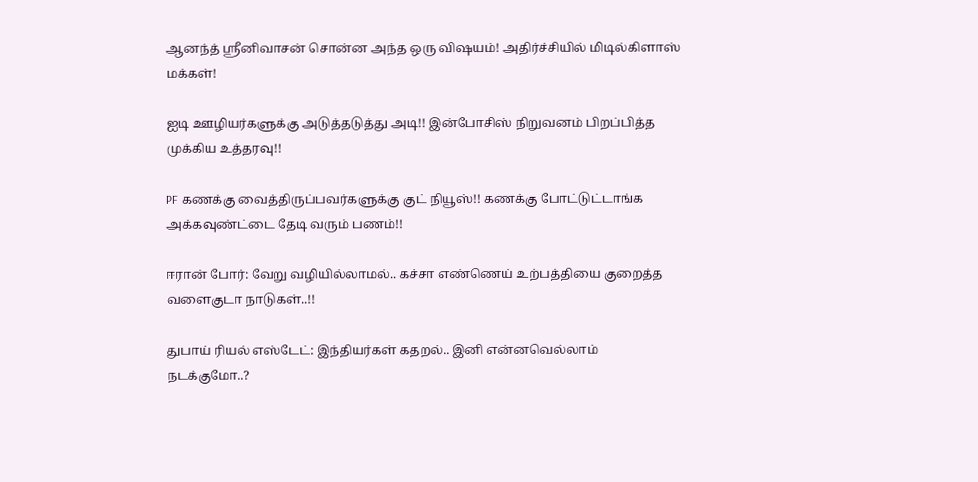ஆனந்த் ஸ்ரீனிவாசன் சொன்ன அந்த ஒரு விஷயம்! அதிர்ச்சியில் மிடில்கிளாஸ் மக்கள்!

ஐடி ஊழியர்களுக்கு அடுத்தடுத்து அடி!! இன்போசிஸ் நிறுவனம் பிறப்பித்த முக்கிய உத்தரவு!!

PF கணக்கு வைத்திருப்பவர்களுக்கு குட் நியூஸ்!! கணக்கு போட்டுட்டாங்க அக்கவுண்ட்டை தேடி வரும் பணம்!!

ஈரான் போர்: வேறு வழியில்லாமல்.. கச்சா எண்ணெய் உற்பத்தியை குறைத்த வளைகுடா நாடுகள்..!!

துபாய் ரியல் எஸ்டேட்: இந்தியர்கள் கதறல்.. இனி என்னவெல்லாம் நடக்குமோ..?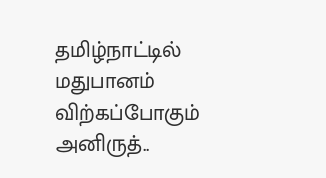தமிழ்நாட்டில் மதுபானம் விற்கப்போகும் அனிருத்..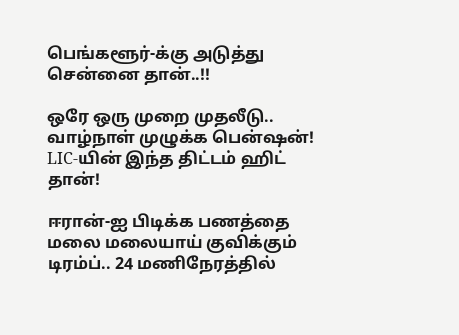பெங்களூர்-க்கு அடுத்து சென்னை தான்..!!

ஒரே ஒரு முறை முதலீடு.. வாழ்நாள் முழுக்க பென்ஷன்! LIC-யின் இந்த திட்டம் ஹிட் தான்!

ஈரான்-ஐ பிடிக்க பணத்தை மலை மலையாய் குவிக்கும் டிரம்ப்.. 24 மணிநேரத்தில்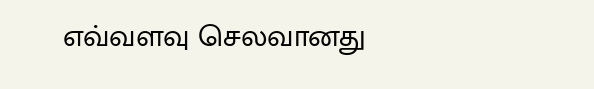எவ்வளவு செலவானது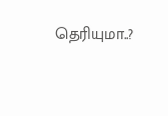தெரியுமா..?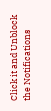Click it and Unblock the Notifications